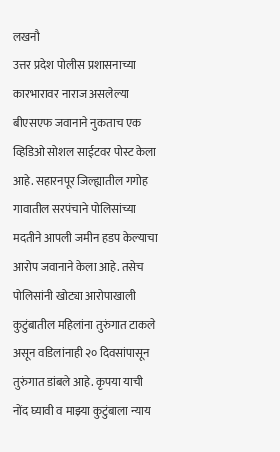लखनौ
उत्तर प्रदेश पोलीस प्रशासनाच्या कारभारावर नाराज असलेल्या बीएसएफ जवानाने नुकताच एक व्हिडिओ सोशल साईटवर पोस्ट केला आहे. सहारनपूर जिल्ह्यातील गगोह गावातील सरपंचाने पोलिसांच्या मदतीने आपली जमीन हडप केल्याचा आरोप जवानाने केला आहे. तसेच पोलिसांनी खोट्या आरोपाखाली कुटुंबातील महिलांना तुरुंगात टाकले असून वडिलांनाही २० दिवसांपासून तुरुंगात डांबले आहे. कृपया याची नोंद घ्यावी व माझ्या कुटुंबाला न्याय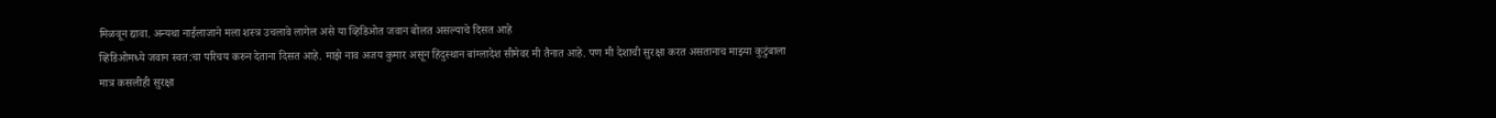मिळवून द्यावा. अन्यथा नाईलाजाने मला शस्त्र उचलावे लागेल असे या व्हिडिओत जवान बोलत असल्याचे दिसत आहे
व्हिडिओमध्ये जवान स्वत:चा परिचय करुन देताना दिसत आहे. माझे नाव अजय कुमार असून हिंदुस्थान बांग्लादेश सीमेवर मी तैनात आहे. पण मी देशाची सुरक्षा करत असतानाच माझ्या कुटुंबाला मात्र कसलीही सुरक्षा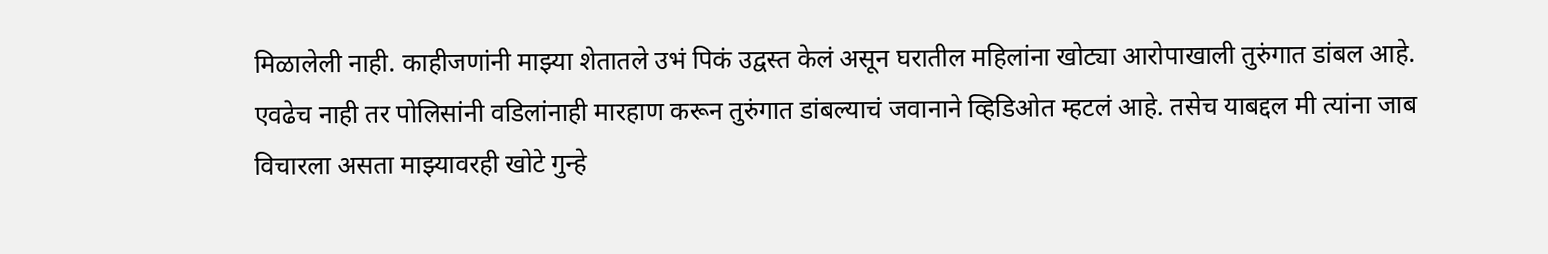मिळालेली नाही. काहीजणांनी माझ्या शेतातले उभं पिकं उद्वस्त केलं असून घरातील महिलांना खोट्या आरोपाखाली तुरुंगात डांबल आहे. एवढेच नाही तर पोलिसांनी वडिलांनाही मारहाण करून तुरुंगात डांबल्याचं जवानाने व्हिडिओत म्हटलं आहे. तसेच याबद्दल मी त्यांना जाब विचारला असता माझ्यावरही खोटे गुन्हे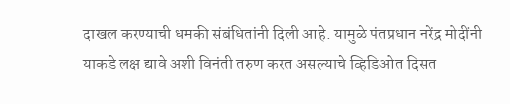दाखल करण्याची धमकी संबंधितांनी दिली आहे. यामुळे पंतप्रधान नरेंद्र मोदींनी याकडे लक्ष द्यावे अशी विनंती तरुण करत असल्याचे व्हिडिओत दिसत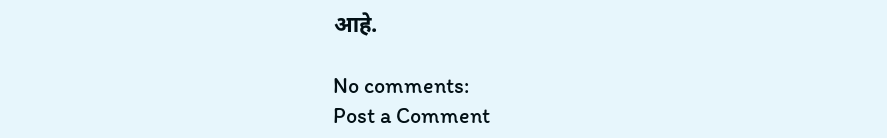आहे.

No comments:
Post a Comment